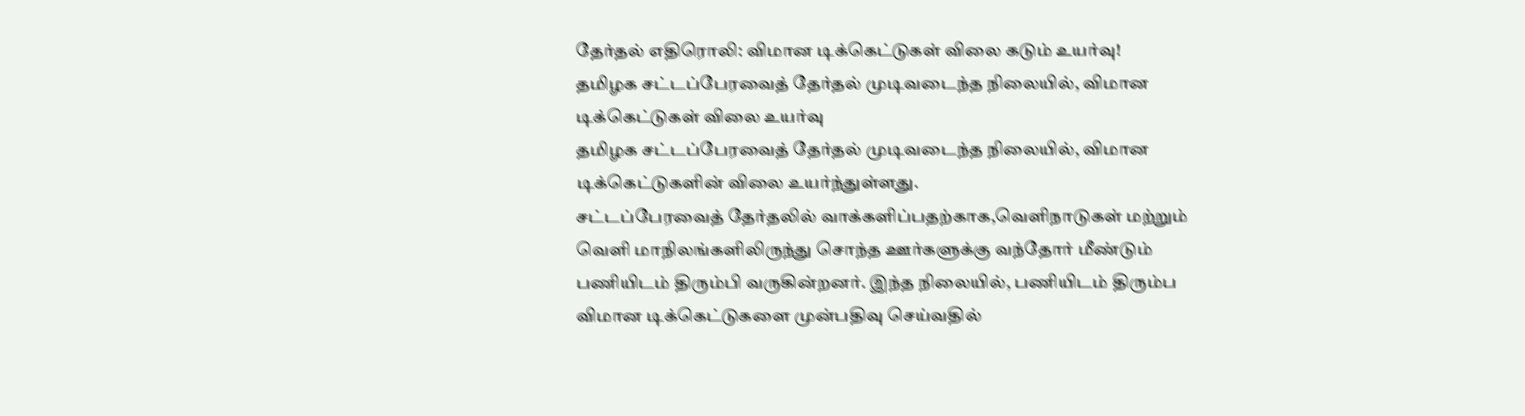தேர்தல் எதிரொலி: விமான டிக்கெட்டுகள் விலை கடும் உயர்வு!
தமிழக சட்டப்பேரவைத் தேர்தல் முடிவடைந்த நிலையில், விமான டிக்கெட்டுகள் விலை உயர்வு
தமிழக சட்டப்பேரவைத் தேர்தல் முடிவடைந்த நிலையில், விமான டிக்கெட்டுகளின் விலை உயர்ந்துள்ளது.
சட்டப்பேரவைத் தேர்தலில் வாக்களிப்பதற்காக,வெளிநாடுகள் மற்றும் வெளி மாநிலங்களிலிருந்து சொந்த ஊர்களுக்கு வந்தோர் மீண்டும் பணியிடம் திரும்பி வருகின்றனர். இந்த நிலையில், பணியிடம் திரும்ப விமான டிக்கெட்டுகளை முன்பதிவு செய்வதில்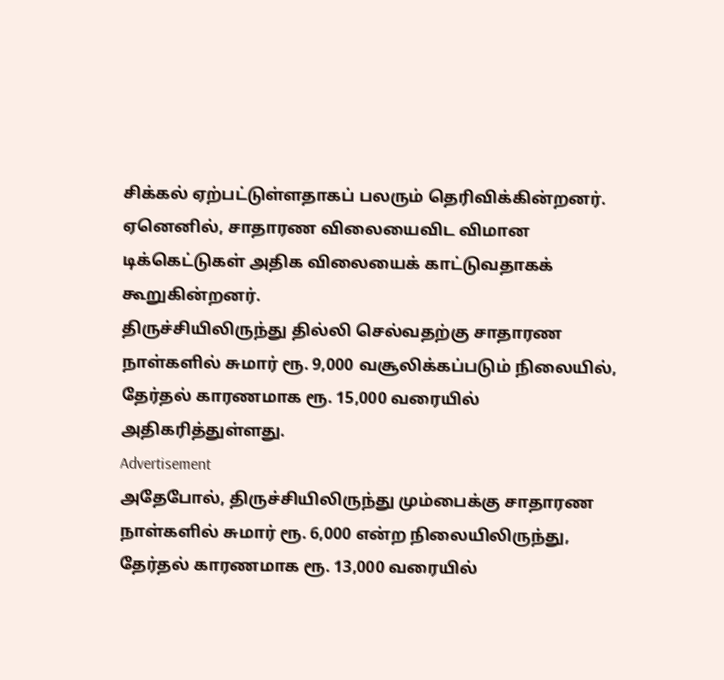சிக்கல் ஏற்பட்டுள்ளதாகப் பலரும் தெரிவிக்கின்றனர். ஏனெனில், சாதாரண விலையைவிட விமான டிக்கெட்டுகள் அதிக விலையைக் காட்டுவதாகக் கூறுகின்றனர்.
திருச்சியிலிருந்து தில்லி செல்வதற்கு சாதாரண நாள்களில் சுமார் ரூ. 9,000 வசூலிக்கப்படும் நிலையில், தேர்தல் காரணமாக ரூ. 15,000 வரையில் அதிகரித்துள்ளது.
Advertisement
அதேபோல், திருச்சியிலிருந்து மும்பைக்கு சாதாரண நாள்களில் சுமார் ரூ. 6,000 என்ற நிலையிலிருந்து, தேர்தல் காரணமாக ரூ. 13,000 வரையில்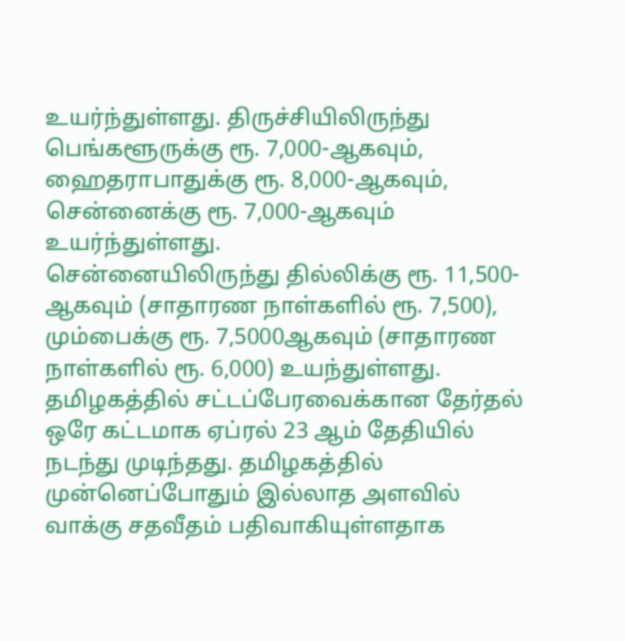உயர்ந்துள்ளது. திருச்சியிலிருந்து பெங்களூருக்கு ரூ. 7,000-ஆகவும், ஹைதராபாதுக்கு ரூ. 8,000-ஆகவும், சென்னைக்கு ரூ. 7,000-ஆகவும் உயர்ந்துள்ளது.
சென்னையிலிருந்து தில்லிக்கு ரூ. 11,500-ஆகவும் (சாதாரண நாள்களில் ரூ. 7,500), மும்பைக்கு ரூ. 7,5000ஆகவும் (சாதாரண நாள்களில் ரூ. 6,000) உயந்துள்ளது.
தமிழகத்தில் சட்டப்பேரவைக்கான தேர்தல் ஒரே கட்டமாக ஏப்ரல் 23 ஆம் தேதியில் நடந்து முடிந்தது. தமிழகத்தில் முன்னெப்போதும் இல்லாத அளவில் வாக்கு சதவீதம் பதிவாகியுள்ளதாக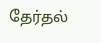தேர்தல்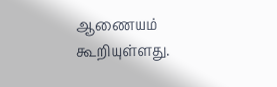ஆணையம் கூறியுள்ளது.